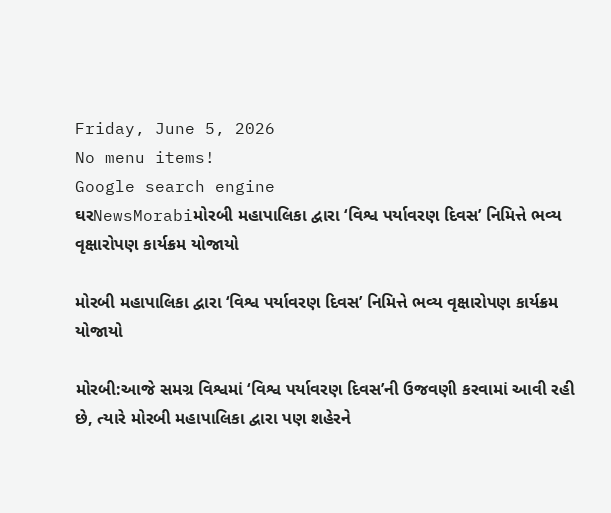Friday, June 5, 2026
No menu items!
Google search engine
ઘરNewsMorabiમોરબી મહાપાલિકા દ્વારા ‘વિશ્વ પર્યાવરણ દિવસ’ નિમિત્તે ભવ્ય વૃક્ષારોપણ કાર્યક્રમ યોજાયો

મોરબી મહાપાલિકા દ્વારા ‘વિશ્વ પર્યાવરણ દિવસ’ નિમિત્તે ભવ્ય વૃક્ષારોપણ કાર્યક્રમ યોજાયો

મોરબી:આજે સમગ્ર વિશ્વમાં ‘વિશ્વ પર્યાવરણ દિવસ’ની ઉજવણી કરવામાં આવી રહી છે, ત્યારે મોરબી મહાપાલિકા દ્વારા પણ શહેરને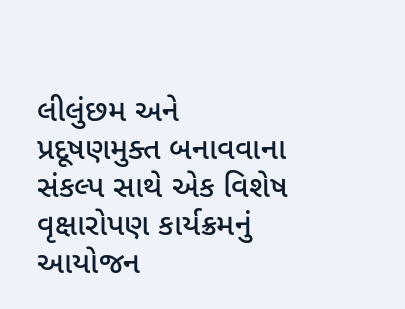લીલુંછમ અને પ્રદૂષણમુક્ત બનાવવાના સંકલ્પ સાથે એક વિશેષ વૃક્ષારોપણ કાર્યક્રમનું આયોજન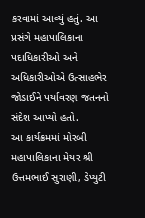કરવામાં આવ્યું હતું. આ પ્રસંગે મહાપાલિકાના પદાધિકારીઓ અને અધિકારીઓએ ઉત્સાહભેર જોડાઈને પર્યાવરણ જતનનો સંદેશ આપ્યો હતો.
આ કાર્યક્રમમાં મોરબી મહાપાલિકાના મેયર શ્રી ઉત્તમભાઈ સુરાણી, ડેપ્યુટી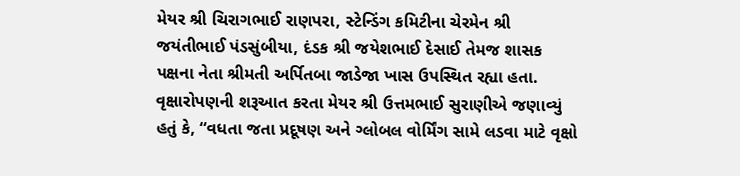મેયર શ્રી ચિરાગભાઈ રાણપરા, સ્ટેન્ડિંગ કમિટીના ચેરમેન શ્રી જયંતીભાઈ પંડસુંબીયા, દંડક શ્રી જયેશભાઈ દેસાઈ તેમજ શાસક પક્ષના નેતા શ્રીમતી અર્પિતબા જાડેજા ખાસ ઉપસ્થિત રહ્યા હતા.
વૃક્ષારોપણની શરૂઆત કરતા મેયર શ્રી ઉત્તમભાઈ સુરાણીએ જણાવ્યું હતું કે, “વધતા જતા પ્રદૂષણ અને ગ્લોબલ વોર્મિંગ સામે લડવા માટે વૃક્ષો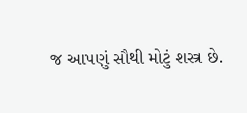જ આપણું સૌથી મોટું શસ્ત્ર છે.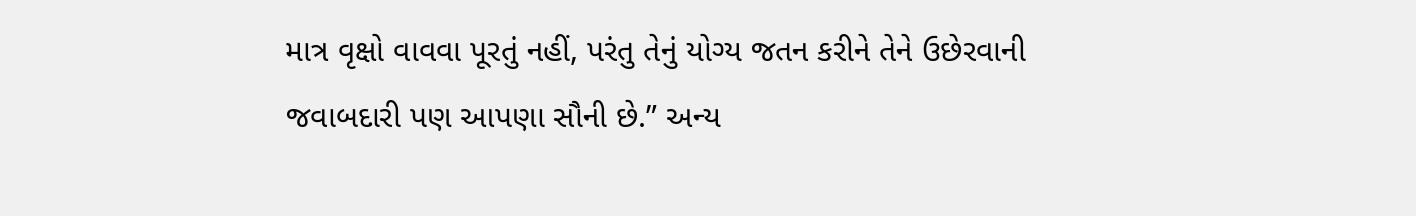માત્ર વૃક્ષો વાવવા પૂરતું નહીં, પરંતુ તેનું યોગ્ય જતન કરીને તેને ઉછેરવાની જવાબદારી પણ આપણા સૌની છે.” અન્ય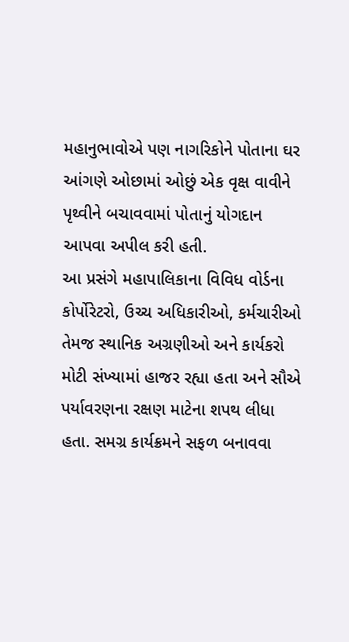મહાનુભાવોએ પણ નાગરિકોને પોતાના ઘર આંગણે ઓછામાં ઓછું એક વૃક્ષ વાવીને પૃથ્વીને બચાવવામાં પોતાનું યોગદાન આપવા અપીલ કરી હતી.
આ પ્રસંગે મહાપાલિકાના વિવિધ વોર્ડના કોર્પોરેટરો, ઉચ્ચ અધિકારીઓ, કર્મચારીઓ તેમજ સ્થાનિક અગ્રણીઓ અને કાર્યકરો મોટી સંખ્યામાં હાજર રહ્યા હતા અને સૌએ પર્યાવરણના રક્ષણ માટેના શપથ લીધા હતા. સમગ્ર કાર્યક્રમને સફળ બનાવવા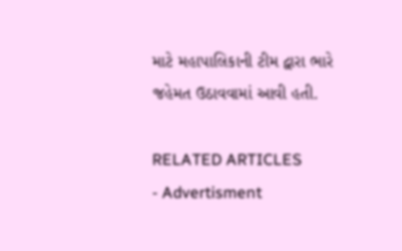માટે મહાપાલિકાની ટીમ દ્વારા ભારે જહેમત ઉઠાવવામાં આવી હતી.

RELATED ARTICLES
- Advertisment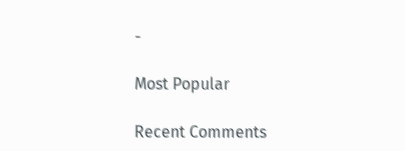-

Most Popular

Recent Comments